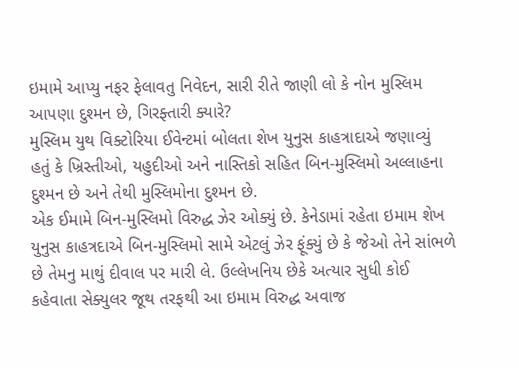ઇમામે આપ્યુ નફર ફેલાવતુ નિવેદન, સારી રીતે જાણી લો કે નોન મુસ્લિમ આપણા દુશ્મન છે, ગિરફ્તારી ક્યારે?
મુસ્લિમ યુથ વિક્ટોરિયા ઈવેન્ટમાં બોલતા શેખ યુનુસ કાહત્રાદાએ જણાવ્યું હતું કે ખ્રિસ્તીઓ, યહુદીઓ અને નાસ્તિકો સહિત બિન-મુસ્લિમો અલ્લાહના દુશ્મન છે અને તેથી મુસ્લિમોના દુશ્મન છે.
એક ઈમામે બિન-મુસ્લિમો વિરુદ્ધ ઝેર ઓક્યું છે. કેનેડામાં રહેતા ઇમામ શેખ યુનુસ કાહત્રદાએ બિન-મુસ્લિમો સામે એટલું ઝેર ફૂંક્યું છે કે જેઓ તેને સાંભળે છે તેમનુ માથું દીવાલ પર મારી લે. ઉલ્લેખનિય છેકે અત્યાર સુધી કોઈ કહેવાતા સેક્યુલર જૂથ તરફથી આ ઇમામ વિરુદ્ધ અવાજ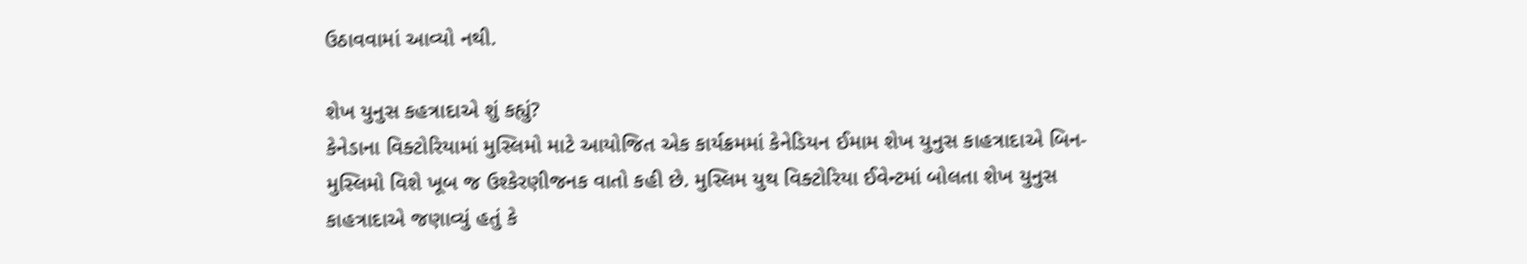ઉઠાવવામાં આવ્યો નથી.

શેખ યુનુસ કહત્રાદાએ શું કહ્યું?
કેનેડાના વિક્ટોરિયામાં મુસ્લિમો માટે આયોજિત એક કાર્યક્રમમાં કેનેડિયન ઈમામ શેખ યુનુસ કાહત્રાદાએ બિન-મુસ્લિમો વિશે ખૂબ જ ઉશ્કેરણીજનક વાતો કહી છે. મુસ્લિમ યુથ વિક્ટોરિયા ઈવેન્ટમાં બોલતા શેખ યુનુસ કાહત્રાદાએ જણાવ્યું હતું કે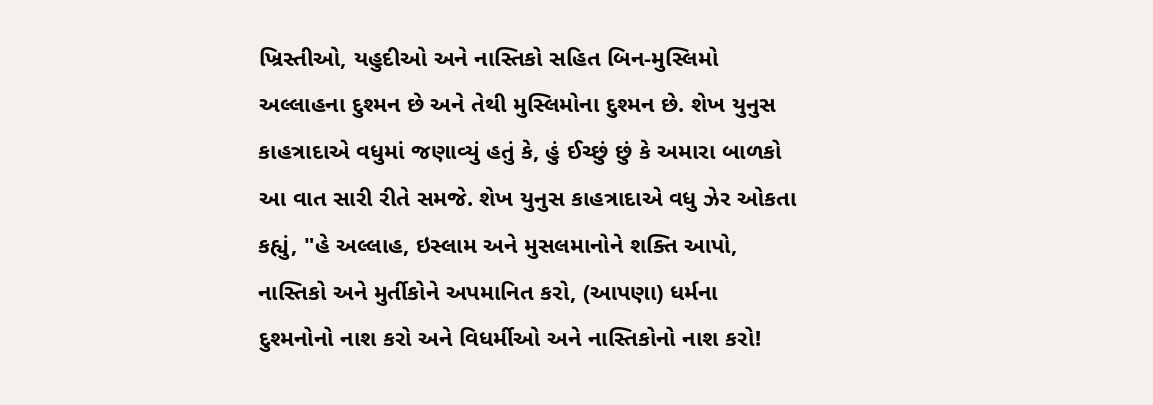ખ્રિસ્તીઓ, યહુદીઓ અને નાસ્તિકો સહિત બિન-મુસ્લિમો અલ્લાહના દુશ્મન છે અને તેથી મુસ્લિમોના દુશ્મન છે. શેખ યુનુસ કાહત્રાદાએ વધુમાં જણાવ્યું હતું કે, હું ઈચ્છું છું કે અમારા બાળકો આ વાત સારી રીતે સમજે. શેખ યુનુસ કાહત્રાદાએ વધુ ઝેર ઓકતા કહ્યું, "હે અલ્લાહ, ઇસ્લામ અને મુસલમાનોને શક્તિ આપો, નાસ્તિકો અને મુર્તીકોને અપમાનિત કરો, (આપણા) ધર્મના દુશ્મનોનો નાશ કરો અને વિધર્મીઓ અને નાસ્તિકોનો નાશ કરો!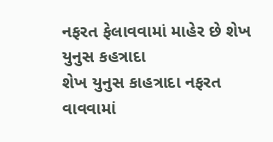નફરત ફેલાવવામાં માહેર છે શેખ યુનુસ કહત્રાદા
શેખ યુનુસ કાહત્રાદા નફરત વાવવામાં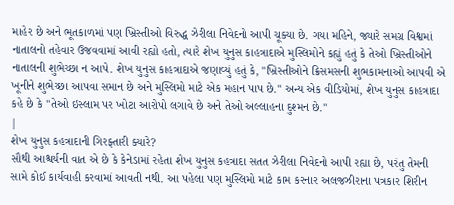માહેર છે અને ભૂતકાળમાં પણ ખ્રિસ્તીઓ વિરુદ્ધ ઝેરીલા નિવેદનો આપી ચૂક્યા છે. ગયા મહિને, જ્યારે સમગ્ર વિશ્વમાં નાતાલનો તહેવાર ઉજવવામાં આવી રહ્યો હતો, ત્યારે શેખ યુનુસ કાહત્રાદાએ મુસ્લિમોને કહ્યું હતું કે તેઓ ખ્રિસ્તીઓને નાતાલની શુભેચ્છા ન આપે. શેખ યુનુસ કાહત્રાદાએ જણાવ્યું હતું કે, "ખ્રિસ્તીઓને ક્રિસમસની શુભકામનાઓ આપવી એ ખૂનીને શુભેચ્છા આપવા સમાન છે અને મુસ્લિમો માટે એક મહાન પાપ છે." અન્ય એક વીડિયોમાં, શેખ યુનુસ કાહત્રાદા કહે છે કે "તેઓ ઇસ્લામ પર ખોટા આરોપો લગાવે છે અને તેઓ અલ્લાહના દુશ્મન છે."
|
શેખ યુનુસ કહત્રાદાની ગિરફ્તારી ક્યારે?
સૌથી આશ્ચર્યની વાત એ છે કે કેનેડામાં રહેતા શેખ યુનુસ કહત્રાદા સતત ઝેરીલા નિવેદનો આપી રહ્યા છે, પરંતુ તેમની સામે કોઈ કાર્યવાહી કરવામાં આવતી નથી. આ પહેલા પણ મુસ્લિમો માટે કામ કરનાર અલજઝીરાના પત્રકાર શિરીન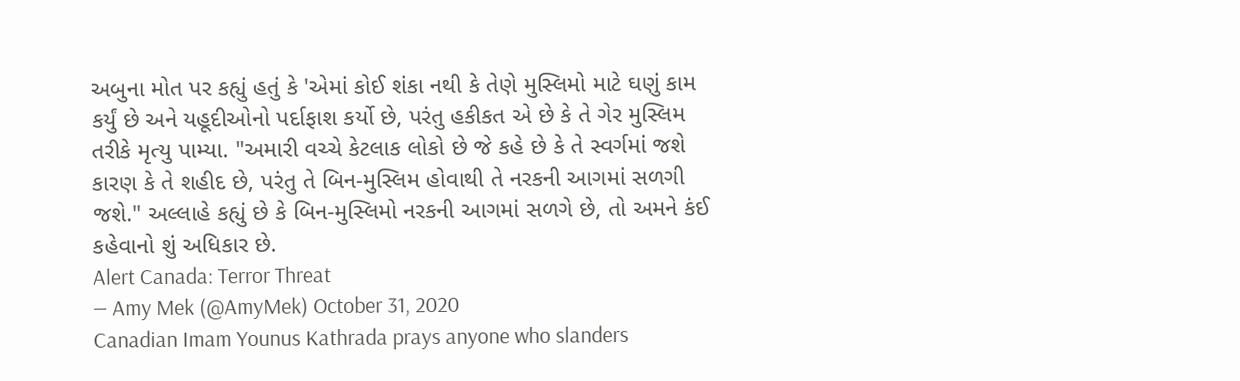અબુના મોત પર કહ્યું હતું કે 'એમાં કોઈ શંકા નથી કે તેણે મુસ્લિમો માટે ઘણું કામ કર્યું છે અને યહૂદીઓનો પર્દાફાશ કર્યો છે, પરંતુ હકીકત એ છે કે તે ગેર મુસ્લિમ તરીકે મૃત્યુ પામ્યા. "અમારી વચ્ચે કેટલાક લોકો છે જે કહે છે કે તે સ્વર્ગમાં જશે કારણ કે તે શહીદ છે, પરંતુ તે બિન-મુસ્લિમ હોવાથી તે નરકની આગમાં સળગી જશે." અલ્લાહે કહ્યું છે કે બિન-મુસ્લિમો નરકની આગમાં સળગે છે, તો અમને કંઈ કહેવાનો શું અધિકાર છે.
Alert Canada: Terror Threat
— Amy Mek (@AmyMek) October 31, 2020
Canadian Imam Younus Kathrada prays anyone who slanders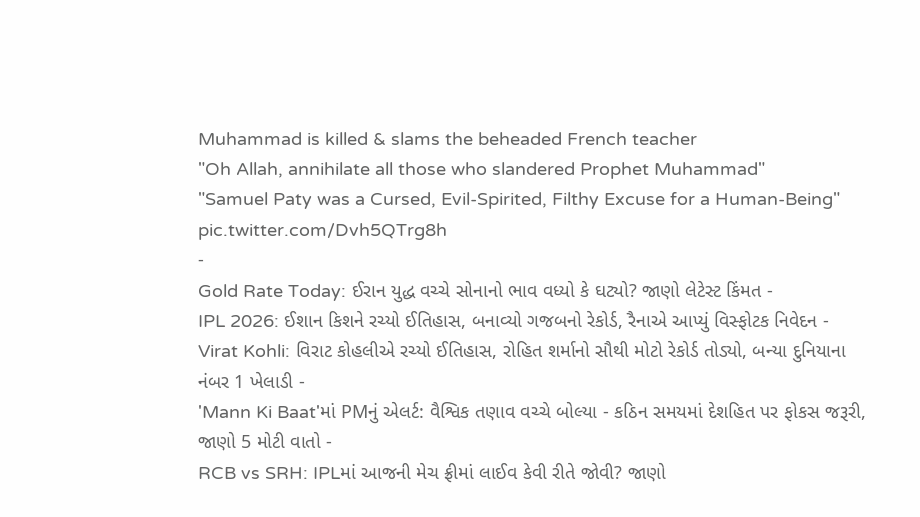Muhammad is killed & slams the beheaded French teacher
"Oh Allah, annihilate all those who slandered Prophet Muhammad"
"Samuel Paty was a Cursed, Evil-Spirited, Filthy Excuse for a Human-Being" pic.twitter.com/Dvh5QTrg8h
-
Gold Rate Today: ઈરાન યુદ્ધ વચ્ચે સોનાનો ભાવ વધ્યો કે ઘટ્યો? જાણો લેટેસ્ટ કિંમત -
IPL 2026: ઈશાન કિશને રચ્યો ઈતિહાસ, બનાવ્યો ગજબનો રેકોર્ડ, રૈનાએ આપ્યું વિસ્ફોટક નિવેદન -
Virat Kohli: વિરાટ કોહલીએ રચ્યો ઈતિહાસ, રોહિત શર્માનો સૌથી મોટો રેકોર્ડ તોડ્યો, બન્યા દુનિયાના નંબર 1 ખેલાડી -
'Mann Ki Baat'માં PMનું એલર્ટ: વૈશ્વિક તણાવ વચ્ચે બોલ્યા - કઠિન સમયમાં દેશહિત પર ફોકસ જરૂરી, જાણો 5 મોટી વાતો -
RCB vs SRH: IPLમાં આજની મેચ ફ્રીમાં લાઈવ કેવી રીતે જોવી? જાણો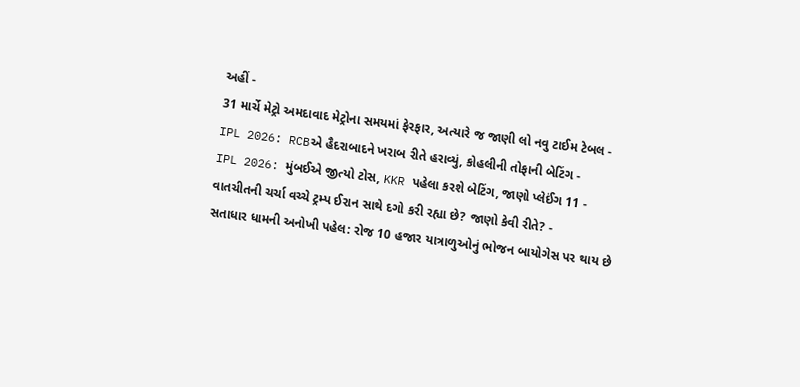અહીં -
31 માર્ચે મેટ્રો અમદાવાદ મેટ્રોના સમયમાં ફેરફાર, અત્યારે જ જાણી લો નવુ ટાઈમ ટેબલ -
IPL 2026: RCBએ હૈદરાબાદને ખરાબ રીતે હરાવ્યું, કોહલીની તોફાની બેટિંગ -
IPL 2026: મુંબઈએ જીત્યો ટોસ, KKR પહેલા કરશે બેટિંગ, જાણો પ્લેઈંગ 11 -
વાતચીતની ચર્ચા વચ્ચે ટ્રમ્પ ઈરાન સાથે દગો કરી રહ્યા છે? જાણો કેવી રીતે? -
સતાધાર ધામની અનોખી પહેલ: રોજ 10 હજાર યાત્રાળુઓનું ભોજન બાયોગેસ પર થાય છે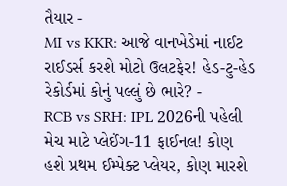તૈયાર -
MI vs KKR: આજે વાનખેડેમાં નાઈટ રાઈડર્સ કરશે મોટો ઉલટફેર! હેડ-ટુ-હેડ રેકોર્ડમાં કોનું પલ્લું છે ભારે? -
RCB vs SRH: IPL 2026ની પહેલી મેચ માટે પ્લેઈંગ-11 ફાઈનલ! કોણ હશે પ્રથમ ઈમ્પેક્ટ પ્લેયર, કોણ મારશે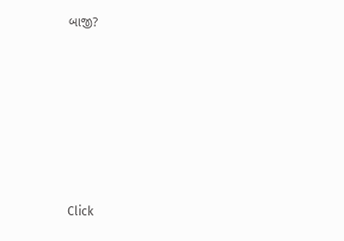બાજી?








Click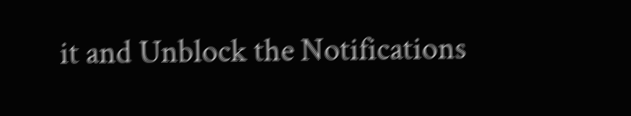it and Unblock the Notifications